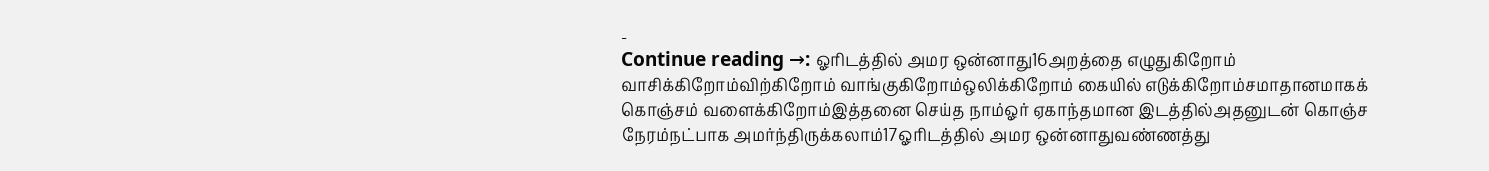-
Continue reading →: ஓரிடத்தில் அமர ஒன்னாது16அறத்தை எழுதுகிறோம் வாசிக்கிறோம்விற்கிறோம் வாங்குகிறோம்ஒலிக்கிறோம் கையில் எடுக்கிறோம்சமாதானமாகக் கொஞ்சம் வளைக்கிறோம்இத்தனை செய்த நாம்ஓர் ஏகாந்தமான இடத்தில்அதனுடன் கொஞ்ச நேரம்நட்பாக அமர்ந்திருக்கலாம்17ஓரிடத்தில் அமர ஒன்னாதுவண்ணத்து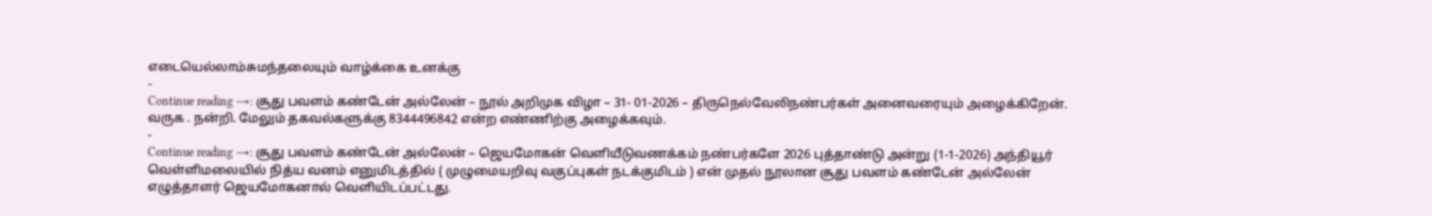எடையெல்லாம்சுமந்தலையும் வாழ்க்கை உனக்கு
-
Continue reading →: சூது பவளம் கண்டேன் அல்லேன் – நூல் அறிமுக விழா – 31- 01-2026 – திருநெல்வேலிநண்பர்கள் அனைவரையும் அழைக்கிறேன். வருக . நன்றி. மேலும் தகவல்களுக்கு 8344496842 என்ற எண்ணிற்கு அழைக்கவும்.
-
Continue reading →: சூது பவளம் கண்டேன் அல்லேன் – ஜெயமோகன் வெளியீடுவணக்கம் நண்பர்களே 2026 புத்தாண்டு அன்று (1-1-2026) அந்தியூர் வெள்ளிமலையில் நித்ய வனம் எனுமிடத்தில் ( முழுமையறிவு வகுப்புகள் நடக்குமிடம் ) என் முதல் நூலான சூது பவளம் கண்டேன் அல்லேன் எழுத்தாளர் ஜெயமோகனால் வெளியிடப்பட்டது.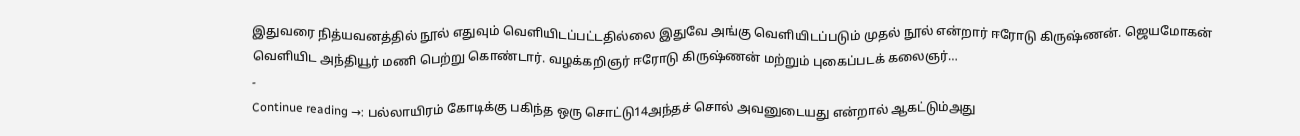இதுவரை நித்யவனத்தில் நூல் எதுவும் வெளியிடப்பட்டதில்லை இதுவே அங்கு வெளியிடப்படும் முதல் நூல் என்றார் ஈரோடு கிருஷ்ணன். ஜெயமோகன் வெளியிட அந்தியூர் மணி பெற்று கொண்டார். வழக்கறிஞர் ஈரோடு கிருஷ்ணன் மற்றும் புகைப்படக் கலைஞர்…
-
Continue reading →: பல்லாயிரம் கோடிக்கு பகிந்த ஒரு சொட்டு14அந்தச் சொல் அவனுடையது என்றால் ஆகட்டும்அது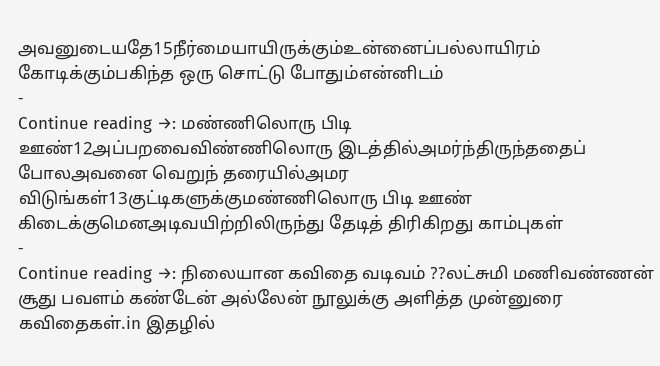அவனுடையதே15நீர்மையாயிருக்கும்உன்னைப்பல்லாயிரம் கோடிக்கும்பகிந்த ஒரு சொட்டு போதும்என்னிடம்
-
Continue reading →: மண்ணிலொரு பிடி ஊண்12அப்பறவைவிண்ணிலொரு இடத்தில்அமர்ந்திருந்ததைப் போலஅவனை வெறுந் தரையில்அமர விடுங்கள்13குட்டிகளுக்குமண்ணிலொரு பிடி ஊண் கிடைக்குமெனஅடிவயிற்றிலிருந்து தேடித் திரிகிறது காம்புகள்
-
Continue reading →: நிலையான கவிதை வடிவம் ??லட்சுமி மணிவண்ணன் சூது பவளம் கண்டேன் அல்லேன் நூலுக்கு அளித்த முன்னுரை கவிதைகள்.in இதழில்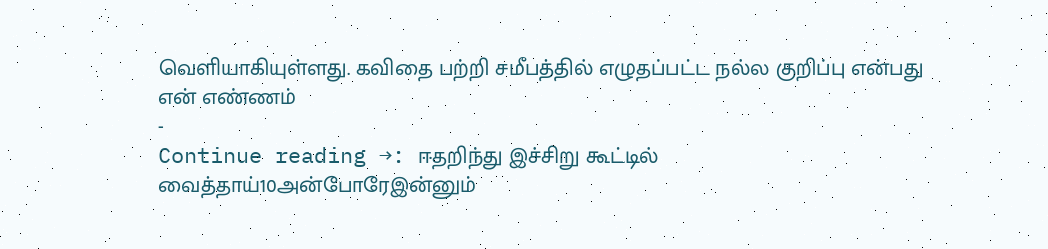வெளியாகியுள்ளது. கவிதை பற்றி சமீபத்தில் எழுதப்பட்ட நல்ல குறிப்பு என்பது என் எண்ணம்
-
Continue reading →: ஈதறிந்து இச்சிறு கூட்டில் வைத்தாய்10அன்போரேஇன்னும்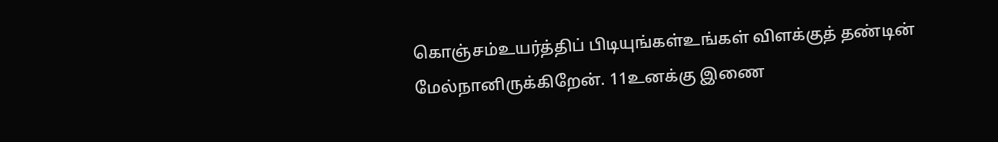கொஞ்சம்உயர்த்திப் பிடியுங்கள்உங்கள் விளக்குத் தண்டின் மேல்நானிருக்கிறேன். 11உனக்கு இணை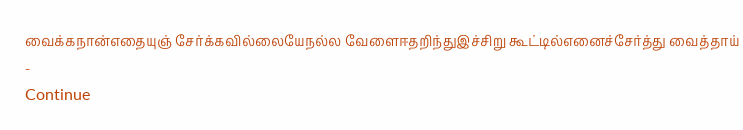வைக்கநான்எதையுஞ் சேர்க்கவில்லையேநல்ல வேளைஈதறிந்துஇச்சிறு கூட்டில்எனைச்சேர்த்து வைத்தாய்
-
Continue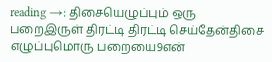reading →: திசையெழுப்பும் ஒரு பறைஇருள் திரட்டி திரட்டி செய்தேன்திசை எழுப்புமொரு பறையை9என்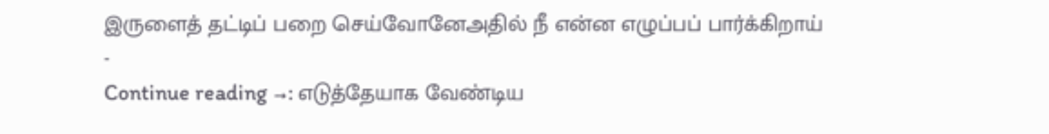இருளைத் தட்டிப் பறை செய்வோனேஅதில் நீ என்ன எழுப்பப் பார்க்கிறாய்
-
Continue reading →: எடுத்தேயாக வேண்டிய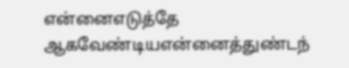என்னைஎடுத்தே ஆகவேண்டியஎன்னைத்துண்டந்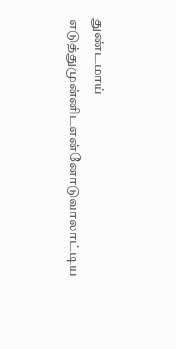துண்டமாய் எடுத்துமுன்னிடஎன்னோடுவாலாட்டிய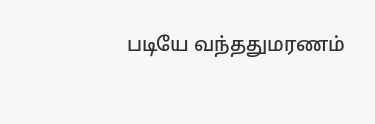படியே வந்ததுமரணம்